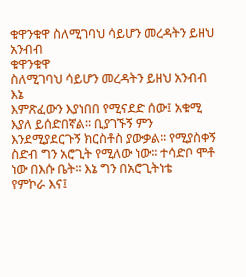ቁዋንቁዋ ስለሚገባህ ሳይሆን መረዳትን ይዘህ አንብብ
ቁዋንቁዋ
ስለሚገባህ ሳይሆን መረዳትን ይዘህ አንብብ
እኔ
እምጽፈውን እያነበበ የሚናደድ ሰው፤ አቁሚ እያለ ይሰድበኛል፡፡ ቢያገኙኝ ምን እንደሚያደርጉኝ ክርስቶስ ያውቃል፡፡ የሚያስቀኝ ስድብ ግን አሮጊት የሚለው ነው፡፡ ተሳድቦ ሞቶ ነው በእሱ ቤት፡፡ እኔ ግን በአሮጊትነቴ
የምኮራ እና፤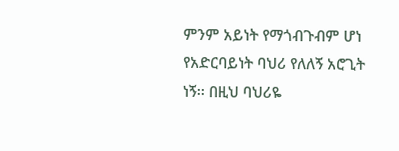ምንም አይነት የማጎብጉብም ሆነ የአድርባይነት ባህሪ የለለኝ አሮጊት ነኝ፡፡ በዚህ ባህሪዬ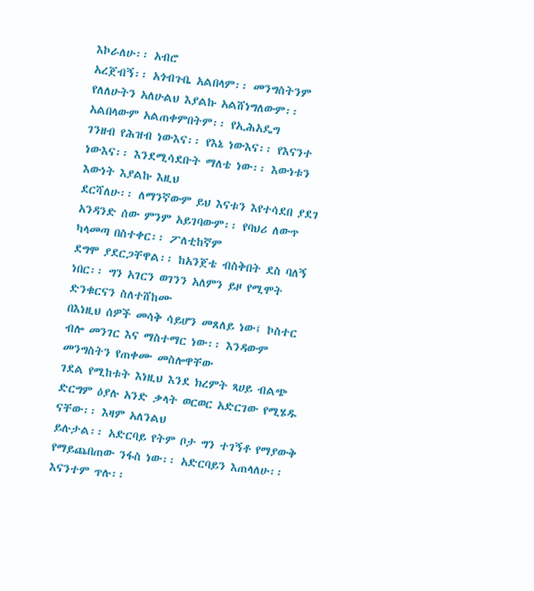እኮራለሁ፡፡ አብሮ
አረጀብኝ፡፡ አጎብጉቤ አልበላም፡፡ መንግስትንም የለለሁትን አለሁልህ እያልኩ አልሸነግለውም፡፡ አልበላውም አልጠቀምበትም፡፡ የኢሕአዴግ
ገንዘብ የሕዝብ ነውእና፡፡ የእኔ ነውእና፡፡ የእናንተ ነውእና፡፡ እንደሚሳደቡት ማለቴ ነው፡፡ እውነቱን እውነት እያልኩ እዚህ
ደርሻለሁ፡፡ ለማንኛውም ይህ እናቱን እየተሳደበ ያደገ አንዳንድ ሰው ምንም አይገባውም፡፡ የባህሪ ለውጥ ካላመጣ በስተቀር፡፡ ፖለቲከኛም
ደግሞ ያደርጋቸዋል፡፡ ከአንጀቴ ብስቅበት ደስ ባለኝ ነበር፡፡ ግን አገርን ወገንን አለምን ይዞ የሚሞት ድንቁርናን ስለተሸከሙ
በእነዚህ ሰዎች መሳቅ ሳይሆን መጸለይ ነው፤ ኮስተር ብሎ መንገር እና ማስተማር ነው፡፡ እንዳውም መንግስትን የጠቀሙ መስሎዋቸው
ገደል የሚከቱት እነዚህ እንደ ክረምት ጻሀይ ብልጭ ድርግም ዕያሉ አንድ ቃላት ወርወር አድርገው የሚሄዱ ናቸው፡፡ እዛም አለንልህ
ይሉታል፡፡ አድርባይ የትም ቦታ ግን ተገኝቶ የማያውቅ የማይጨበጠው ንፋስ ነው፡፡ አድርባይን እጠላለሁ፡፡ እናንተም ጥሉ፡፡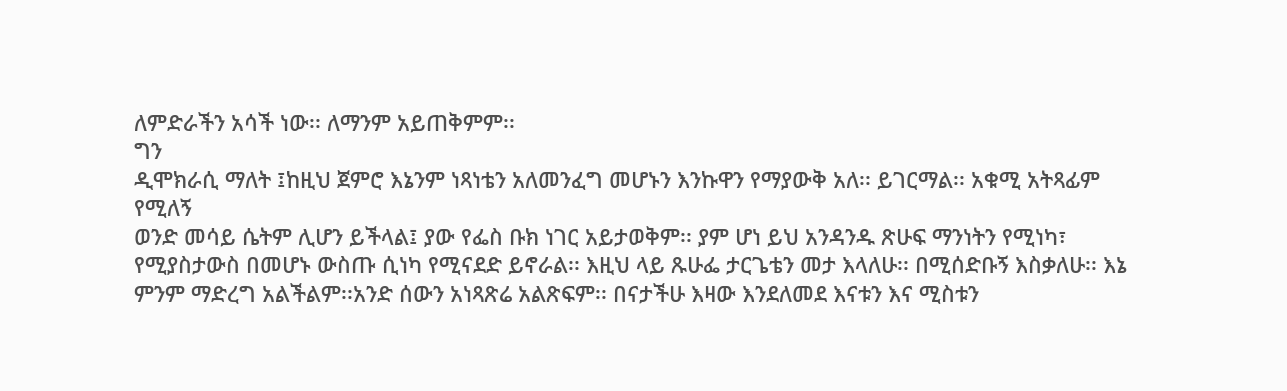ለምድራችን አሳች ነው፡፡ ለማንም አይጠቅምም፡፡
ግን
ዲሞክራሲ ማለት ፤ከዚህ ጀምሮ እኔንም ነጻነቴን አለመንፈግ መሆኑን እንኩዋን የማያውቅ አለ፡፡ ይገርማል፡፡ አቁሚ አትጻፊም የሚለኝ
ወንድ መሳይ ሴትም ሊሆን ይችላል፤ ያው የፌስ ቡክ ነገር አይታወቅም፡፡ ያም ሆነ ይህ አንዳንዱ ጽሁፍ ማንነትን የሚነካ፣
የሚያስታውስ በመሆኑ ውስጡ ሲነካ የሚናደድ ይኖራል፡፡ እዚህ ላይ ጹሁፌ ታርጌቴን መታ እላለሁ፡፡ በሚሰድቡኝ እስቃለሁ፡፡ እኔ
ምንም ማድረግ አልችልም፡፡አንድ ሰውን አነጻጽሬ አልጽፍም፡፡ በናታችሁ እዛው እንደለመደ እናቱን እና ሚስቱን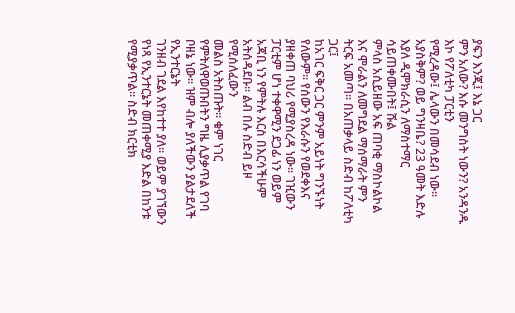ያፍን እንጂ፤ እኔ ጋር
ምን አለው? እሱ መንግስት ነውን? አንዳንዱ እኮ የፖለቲካ ፓርቲን
የሚረዳው፤ ሌላውን በመሳደብ ነው፡፡ አያስቅም? ወይ ግንዛቤ? 23 ዓመት እድሉ እያለ ዲሞክራሲን ለማስተማር ሳይጠቀሙበት፤ ሹል
ምላስ አሲይዘው አፍ ጠባቂ ማስኮልኮል እና ሞራልን ለመግደል ማሰማራት ምን ትርፍ አመጣ፡፡ በአጠቃላይ ስድብ ከፖለቲካ ጋር፤
ከአገር ፍቅር ጋር ምንም አይነት ግንኙነት የለውም፡፡ የሰውን የእራሱን የወደቀእና ያዘቀጠ ባህሪ የሚያስረዳ ነው፡፡ ገዢውን
ፓርቲም ሆነ ተቀዋሚን ደጋፊ ነን ወይም አጃቢ ነን የምትሉ እርስ በእርሳችሁም አትሰዳደቡ፡፡ ልብ በሉ ስድብ ይዞ የሚሰለፈውን
መልስ አትስጡት፡፡ ቁም ነገር የምትለዋወጡበትን ግዜ ሊያቃጥል የገባ ቦዘኔ ነው፡፡ ዝም ብሎ ያለችውን ያልታደለች የኢንተርኔት
ገንዘብ ገደል እየከተተ ያለ፡፡ ወይም ያገኘውን የነጻ የኢንተርኔት መጠቀሚያ እድል በከንቱ የሚያቃጥል፡፡ ስድብ ክርቲክ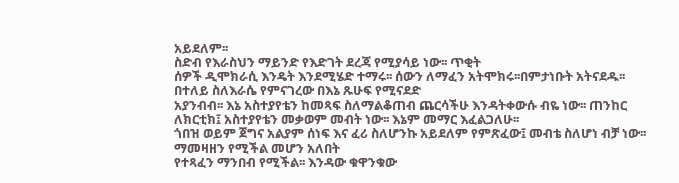አይደለም፡፡
ስድብ የእራስህን ማይንድ የእድገት ደረጃ የሚያሳይ ነው፡፡ ጥቂት
ሰዎች ዲሞክራሲ እንዴት እንደሚሄድ ተማሩ፡፡ ሰውን ለማፈን አትሞክሩ፡፡በምታነቡት አትናደዱ፡፡ በተለይ ስለእራሴ የምናገረው በእኔ ጹሁፍ የሚናደድ
አያንብብ፡፡ እኔ አስተያየቴን ከመጻፍ ስለማልቆጠብ ጨርሳችሁ እንዳትቀውሱ ብዬ ነው፡፡ ጠንከር ለክርቲክ፤ አስተያየቴን መቃወም መብት ነው፡፡ እኔም መማር እፈልጋለሁ፡፡
ጎበዝ ወይም ጀግና አልያም ሰነፍ እና ፈሪ ስለሆንኩ አይደለም የምጽፈው፤ መብቴ ስለሆነ ብቻ ነው፡፡ ማመዛዘን የሚችል መሆን አለበት
የተጻፈን ማንበብ የሚችል፡፡ እንዳው ቁዋንቁው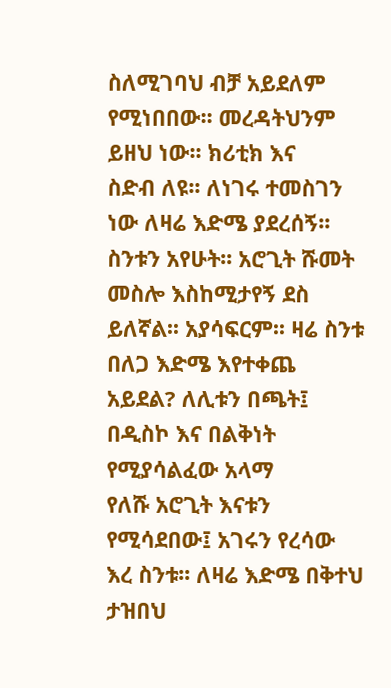ስለሚገባህ ብቻ አይደለም የሚነበበው፡፡ መረዳትህንም ይዘህ ነው፡፡ ክሪቲክ እና
ስድብ ለዩ፡፡ ለነገሩ ተመስገን ነው ለዛሬ እድሜ ያደረሰኝ፡፡ ስንቱን አየሁት፡፡ አሮጊት ሹመት መስሎ እስከሚታየኝ ደስ
ይለኛል፡፡ አያሳፍርም፡፡ ዛሬ ስንቱ በለጋ እድሜ እየተቀጨ አይደል? ለሊቱን በጫት፤ በዲስኮ እና በልቅነት የሚያሳልፈው አላማ
የለሹ አሮጊት እናቱን የሚሳደበው፤ አገሩን የረሳው እረ ስንቱ፡፡ ለዛሬ እድሜ በቅተህ ታዝበህ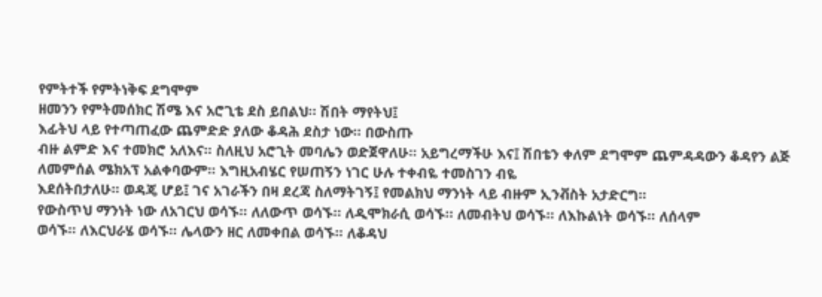የምትተች የምትነቅፍ ደግሞም
ዘመንን የምትመሰክር ሽሜ እና አሮጊቴ ደስ ይበልህ፡፡ ሽበት ማየትህ፤
እፊትህ ላይ የተጣጠፈው ጨምድድ ያለው ቆዳሕ ደስታ ነው፡፡ በውስጡ
ብዙ ልምድ እና ተመክሮ አለእና፡፡ ስለዚህ አሮጊት መባሌን ወድጀዋለሁ፡፡ አይግረማችሁ እና፤ ሽበቴን ቀለም ደግሞም ጨምዳዳውን ቆዳየን ልጅ ለመምሰል ሜክአፕ አልቀባውም፡፡ እግዚአብሄር የሠጠኝን ነገር ሁሉ ተቀብዬ ተመስገን ብዬ
እደሰትበታለሁ፡፡ ወዳጄ ሆይ፤ ገና አገራችን በዛ ደረጃ ስለማትገኝ፤ የመልክህ ማንነት ላይ ብዙም ኢንቭስት አታድርግ፡፡
የውስጥህ ማንነት ነው ለአገርህ ወሳኙ፡፡ ለለውጥ ወሳኙ፡፡ ለዲሞክራሲ ወሳኙ፡፡ ለመብትህ ወሳኙ፡፡ ለእኩልነት ወሳኙ፡፡ ለሰላም
ወሳኙ፡፡ ለእርህራሄ ወሳኙ፡፡ ሌላውን ዘር ለመቀበል ወሳኙ፡፡ ለቆዳህ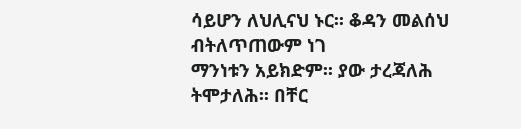ሳይሆን ለህሊናህ ኑር፡፡ ቆዳን መልሰህ ብትለጥጠውም ነገ
ማንነቱን አይክድም፡፡ ያው ታረጃለሕ ትሞታለሕ፡፡ በቸር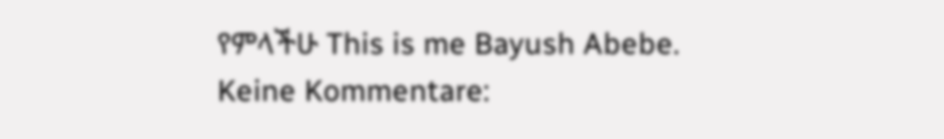የምላችሁ This is me Bayush Abebe.
Keine Kommentare: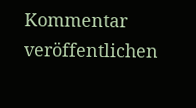Kommentar veröffentlichen